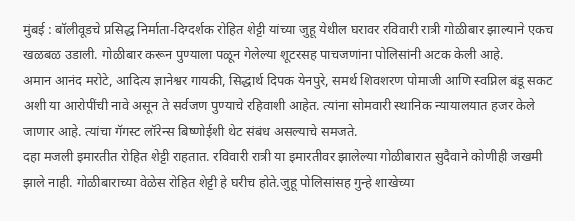मुंबई : बॉलीवूडचे प्रसिद्ध निर्माता-दिग्दर्शक रोहित शेट्टी यांच्या जुहू येथील घरावर रविवारी रात्री गोळीबार झाल्याने एकच खळबळ उडाली. गोळीबार करून पुण्याला पळून गेलेल्या शूटरसह पाचजणांना पोलिसांनी अटक केली आहे.
अमान आनंद मरोटे, आदित्य ज्ञानेश्वर गायकी, सिद्धार्थ दिपक येनपुरे, समर्थ शिवशरण पोमाजी आणि स्वप्निल बंडू सकट अशी या आरोपींची नावे असून ते सर्वजण पुण्याचे रहिवाशी आहेत. त्यांना सोमवारी स्थानिक न्यायालयात हजर केले जाणार आहे. त्यांचा गॅगस्ट लॉरेन्स बिष्णोईशी थेट संबंध असल्याचे समजते.
दहा मजली इमारतीत रोहित शेट्टी राहतात. रविवारी रात्री या इमारतीवर झालेल्या गोळीबारात सुदैवाने कोणीही जखमी झाले नाही. गोळीबाराच्या वेळेस रोहित शेट्टी हे घरीच होते.जुहू पोलिसांसह गुन्हे शाखेच्या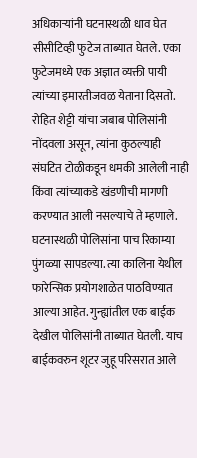अधिकाऱ्यांनी घटनास्थळी धाव घेत सीसीटिव्ही फुटेज ताब्यात घेतले. एका फुटेजमध्ये एक अज्ञात व्यक्ती पायी त्यांच्या इमारतीजवळ येताना दिसतो.
रोहित शेट्टी यांचा जबाब पोलिसांनी नोंदवला असून, त्यांना कुठल्याही संघटित टोळीकडून धमकी आलेली नाही किंवा त्यांच्याकडे खंडणीची मागणी करण्यात आली नसल्याचे ते म्हणाले.
घटनास्थळी पोलिसांना पाच रिकाम्या पुंगळ्या सापडल्या. त्या कालिना येथील फारेन्सिक प्रयोगशाळेत पाठविण्यात आल्या आहेत. गुन्ह्यांतील एक बाईक देखील पोलिसांनी ताब्यात घेतली. याच बाईकवरुन शूटर जुहू परिसरात आले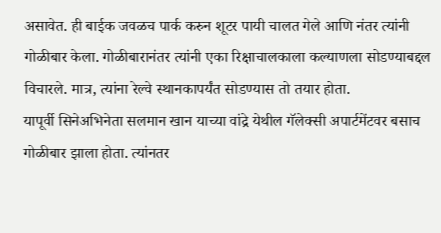असावेत. ही बाईक जवळच पार्क करुन शूटर पायी चालत गेले आणि नंतर त्यांनी गोळीबार केला. गोळीबारानंतर त्यांनी एका रिक्षाचालकाला कल्याणला सोडण्याबद्दल विचारले. मात्र, त्यांना रेल्वे स्थानकापर्यंत सोडण्यास तो तयार होता.
यापूर्वी सिनेअभिनेता सलमान खान याच्या वांद्रे येथील गॅलेक्सी अपार्टमेंटवर बसाच गोळीबार झाला होता. त्यांनतर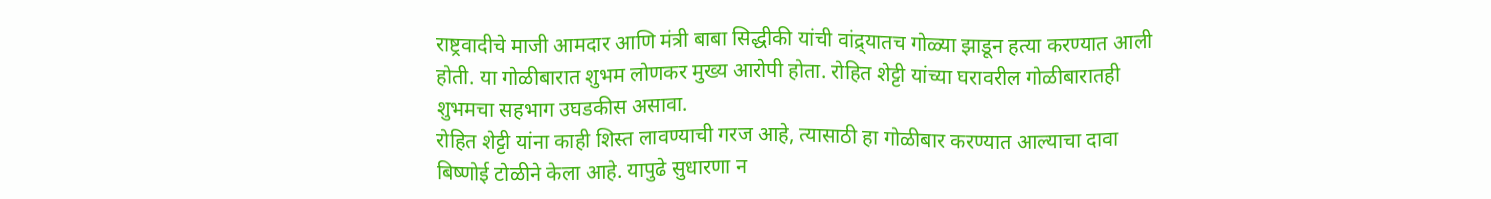राष्ट्रवादीचे माजी आमदार आणि मंत्री बाबा सिद्धीकी यांची वांद्र्यातच गोळ्या झाडून हत्या करण्यात आली होती. या गोळीबारात शुभम लोणकर मुख्य आरोपी होता. रोहित शेट्टी यांच्या घरावरील गोळीबारातही शुभमचा सहभाग उघडकीस असावा.
रोहित शेट्टी यांना काही शिस्त लावण्याची गरज आहे, त्यासाठी हा गोळीबार करण्यात आल्याचा दावा बिष्णोई टोळीने केला आहे. यापुढे सुधारणा न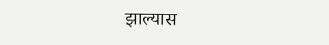झाल्यास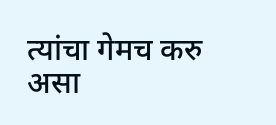त्यांचा गेमच करु असा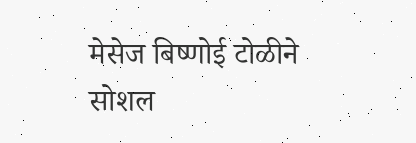मेसेज बिष्णोई टोळीने सोशल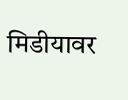मिडीयावर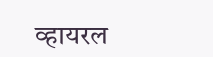व्हायरल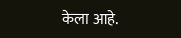केला आहे.